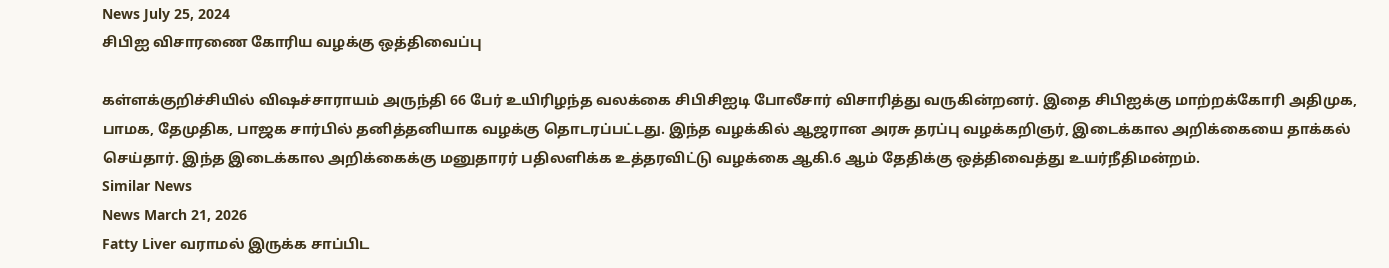News July 25, 2024
சிபிஐ விசாரணை கோரிய வழக்கு ஒத்திவைப்பு

கள்ளக்குறிச்சியில் விஷச்சாராயம் அருந்தி 66 பேர் உயிரிழந்த வலக்கை சிபிசிஐடி போலீசார் விசாரித்து வருகின்றனர். இதை சிபிஐக்கு மாற்றக்கோரி அதிமுக, பாமக, தேமுதிக, பாஜக சார்பில் தனித்தனியாக வழக்கு தொடரப்பட்டது. இந்த வழக்கில் ஆஜரான அரசு தரப்பு வழக்கறிஞர், இடைக்கால அறிக்கையை தாக்கல் செய்தார். இந்த இடைக்கால அறிக்கைக்கு மனுதாரர் பதிலளிக்க உத்தரவிட்டு வழக்கை ஆகி.6 ஆம் தேதிக்கு ஒத்திவைத்து உயர்நீதிமன்றம்.
Similar News
News March 21, 2026
Fatty Liver வராமல் இருக்க சாப்பிட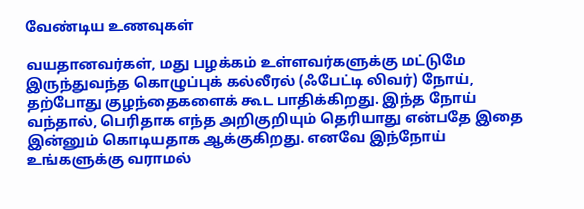வேண்டிய உணவுகள்

வயதானவர்கள், மது பழக்கம் உள்ளவர்களுக்கு மட்டுமே இருந்துவந்த கொழுப்புக் கல்லீரல் (ஃபேட்டி லிவர்) நோய், தற்போது குழந்தைகளைக் கூட பாதிக்கிறது. இந்த நோய் வந்தால், பெரிதாக எந்த அறிகுறியும் தெரியாது என்பதே இதை இன்னும் கொடியதாக ஆக்குகிறது. எனவே இந்நோய் உங்களுக்கு வராமல்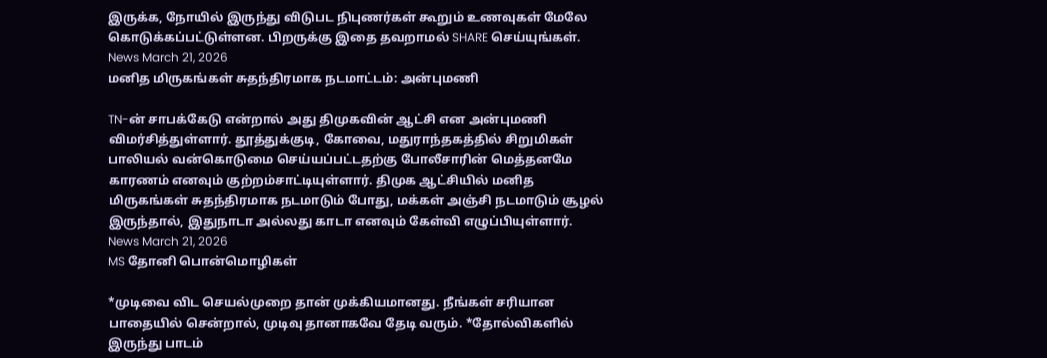இருக்க, நோயில் இருந்து விடுபட நிபுணர்கள் கூறும் உணவுகள் மேலே கொடுக்கப்பட்டுள்ளன. பிறருக்கு இதை தவறாமல் SHARE செய்யுங்கள்.
News March 21, 2026
மனித மிருகங்கள் சுதந்திரமாக நடமாட்டம்: அன்புமணி

TN-ன் சாபக்கேடு என்றால் அது திமுகவின் ஆட்சி என அன்புமணி விமர்சித்துள்ளார். தூத்துக்குடி, கோவை, மதுராந்தகத்தில் சிறுமிகள் பாலியல் வன்கொடுமை செய்யப்பட்டதற்கு போலீசாரின் மெத்தனமே காரணம் எனவும் குற்றம்சாட்டியுள்ளார். திமுக ஆட்சியில் மனித மிருகங்கள் சுதந்திரமாக நடமாடும் போது, மக்கள் அஞ்சி நடமாடும் சூழல் இருந்தால், இதுநாடா அல்லது காடா எனவும் கேள்வி எழுப்பியுள்ளார்.
News March 21, 2026
MS தோனி பொன்மொழிகள்

*முடிவை விட செயல்முறை தான் முக்கியமானது. நீங்கள் சரியான பாதையில் சென்றால், முடிவு தானாகவே தேடி வரும். *தோல்விகளில் இருந்து பாடம்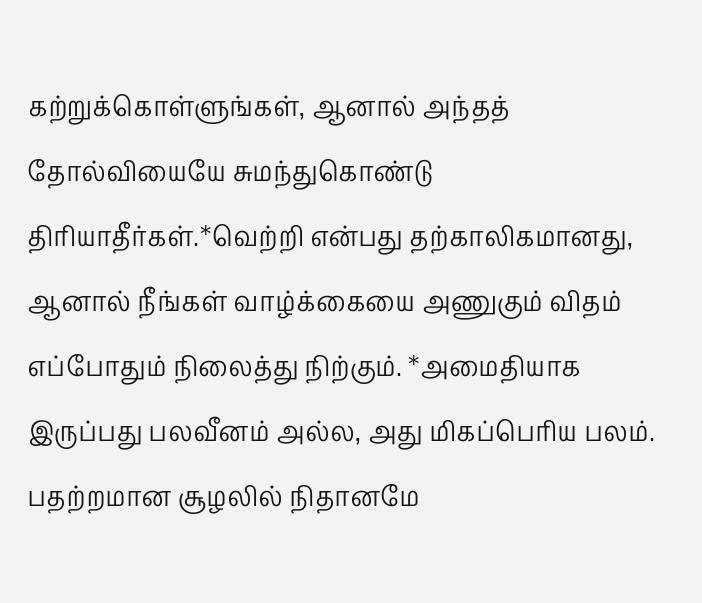கற்றுக்கொள்ளுங்கள், ஆனால் அந்தத் தோல்வியையே சுமந்துகொண்டு திரியாதீர்கள்.*வெற்றி என்பது தற்காலிகமானது, ஆனால் நீங்கள் வாழ்க்கையை அணுகும் விதம் எப்போதும் நிலைத்து நிற்கும். *அமைதியாக இருப்பது பலவீனம் அல்ல, அது மிகப்பெரிய பலம். பதற்றமான சூழலில் நிதானமே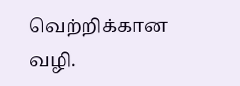வெற்றிக்கான வழி.